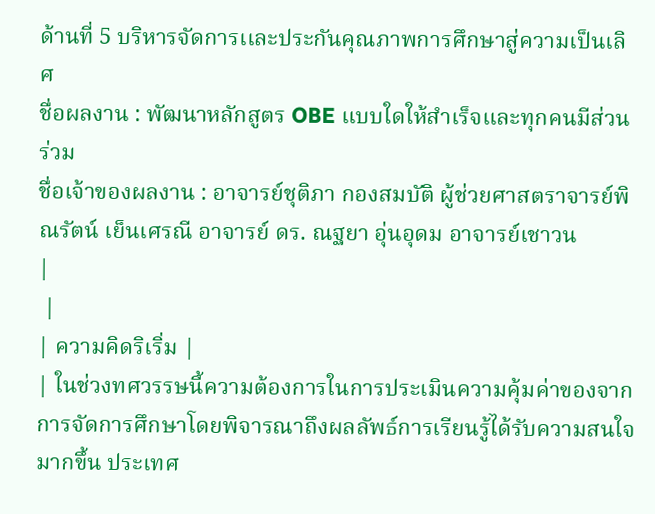ด้านที่ 5 บริหารจัดการเเละประกันคุณภาพการศึกษาสู่ความเป็นเลิศ
ชื่อผลงาน : พัฒนาหลักสูตร OBE แบบใดให้สำเร็จและทุกคนมีส่วนร่วม
ชื่อเจ้าของผลงาน : อาจารย์ชุติภา กองสมบัติ ผู้ช่วยศาสตราจารย์พิณรัตน์ เย็นเศรณี อาจารย์ ดร. ณฐยา อุ่นอุดม อาจารย์เชาวน
|
 |
| ความคิดริเริ่ม |
| ในช่วงทศวรรษนี้ความต้องการในการประเมินความคุ้มค่าของจากการจัดการศึกษาโดยพิจารณาถึงผลลัพธ์การเรียนรู้ได้รับความสนใจมากขึ้น ประเทศ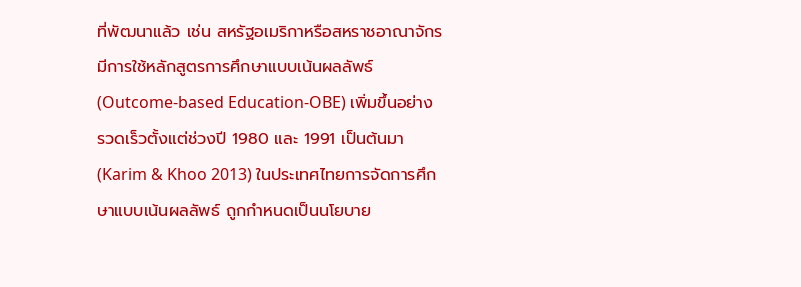ที่พัฒนาแล้ว เช่น สหรัฐอเมริกาหรือสหราชอาณาจักรมีการใช้หลักสูตรการศึกษาแบบเน้นผลลัพธ์ (Outcome-based Education-OBE) เพิ่มขึ้นอย่างรวดเร็วตั้งแต่ช่วงปี 1980 และ 1991 เป็นต้นมา (Karim & Khoo 2013) ในประเทศไทยการจัดการศึกษาแบบเน้นผลลัพธ์ ถูกกำหนดเป็นนโยบาย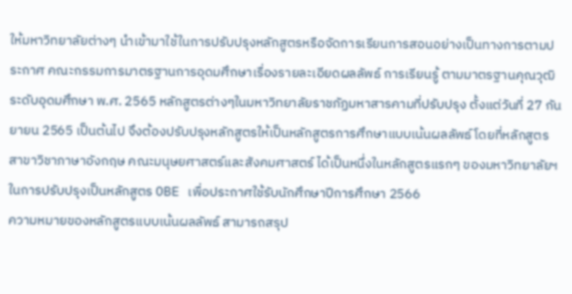ให้มหาวิทยาลัยต่างๆ นำเข้ามาใช้ในการปรับปรุงหลักสูตรหรือจัดการเรียนการสอนอย่างเป็นทางการตามประกาศ คณะกรรมการมาตรฐานการอุดมศึกษาเรื่องรายละเอียดผลลัพธ์ การเรียนรู้ ตามมาตรฐานคุณวุฒิระดับอุดมศึกษา พ.ศ. 2565 หลักสูตรต่างๆในมหาวิทยาลัยราชภัฏมหาสารคามที่ปรับปรุง ตั้งแต่วันที่ 27 กันยายน 2565 เป็นต้นไป จึงต้องปรับปรุงหลักสูตรให้เป็นหลักสูตรการศึกษาแบบเน้นผลลัพธ์ โดยที่หลักสูตรสาขาวิชาภาษาอังกฤษ คณะมนุษยศาสตร์และสังคมศาสตร์ ได้เป็นหนึ่งในหลักสูตรแรกๆ ของมหาวิทยาลัยฯ ในการปรับปรุงเป็นหลักสูตร OBE เพื่อประกาศใช้รับนักศึกษาปีการศึกษา 2566
ความหมายของหลักสูตรแบบเน้นผลลัพธ์ สามารถสรุป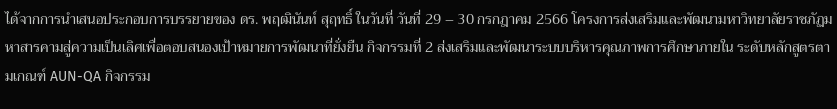ได้จากการนำเสนอประกอบการบรรยายของ ดร. พฤฒินันท์ สุฤทธิ์ ในวันที่ วันที่ 29 – 30 กรกฎาคม 2566 โครงการส่งเสริมและพัฒนามหาวิทยาลัยราชภัฏมหาสารคามสู่ความเป็นเลิศเพื่อตอบสนองเป้าหมายการพัฒนาที่ยั่งยืน กิจกรรมที่ 2 ส่งเสริมและพัฒนาระบบบริหารคุณภาพการศึกษาภายใน ระดับหลักสูตรตามเกณฑ์ AUN-QA กิจกรรม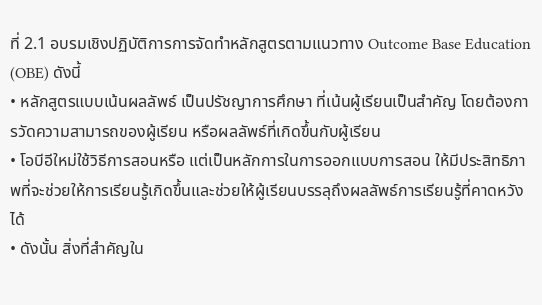ที่ 2.1 อบรมเชิงปฏิบัติการการจัดทำหลักสูตรตามแนวทาง Outcome Base Education (OBE) ดังนี้
• หลักสูตรแบบเน้นผลลัพธ์ เป็นปรัชญาการศึกษา ที่เน้นผู้เรียนเป็นสำคัญ โดยต้องการวัดความสามารถของผู้เรียน หรือผลลัพธ์ที่เกิดขึ้นกับผู้เรียน
• โอบีอีใหม่ใช้วิธีการสอนหรือ แต่เป็นหลักการในการออกแบบการสอน ให้มีประสิทธิภาพที่จะช่วยให้การเรียนรู้เกิดขึ้นและช่วยให้ผู้เรียนบรรลุถึงผลลัพธ์การเรียนรู้ที่คาดหวังได้
• ดังนั้น สิ่งที่สำคัญใน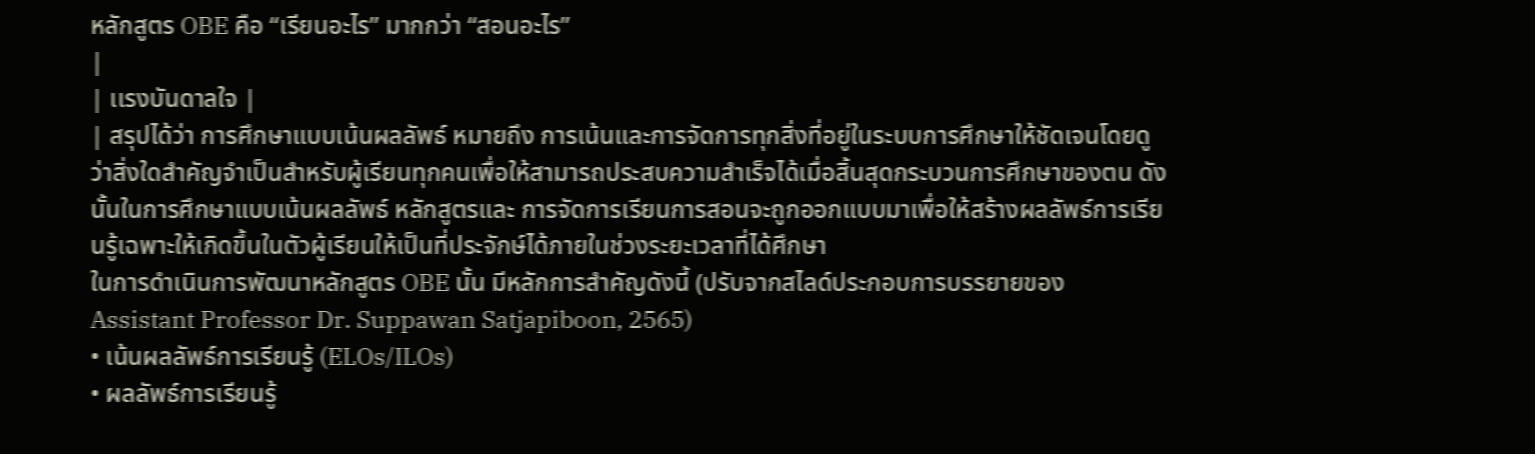หลักสูตร OBE คือ “เรียนอะไร” มากกว่า “สอนอะไร”
|
| เเรงบันดาลใจ |
| สรุปได้ว่า การศึกษาแบบเน้นผลลัพธ์ หมายถึง การเน้นและการจัดการทุกสิ่งที่อยู่ในระบบการศึกษาให้ชัดเจนโดยดูว่าสิ่งใดสำคัญจำเป็นสำหรับผู้เรียนทุกคนเพื่อให้สามารถประสบความสำเร็จได้เมื่อสิ้นสุดกระบวนการศึกษาของตน ดังนั้นในการศึกษาแบบเน้นผลลัพธ์ หลักสูตรและ การจัดการเรียนการสอนจะถูกออกแบบมาเพื่อให้สร้างผลลัพธ์การเรียนรู้เฉพาะให้เกิดขึ้นในตัวผู้เรียนให้เป็นที่ประจักษ์ได้ภายในช่วงระยะเวลาที่ได้ศึกษา
ในการดำเนินการพัฒนาหลักสูตร OBE นั้น มีหลักการสำคัญดังนี้ (ปรับจากสไลด์ประกอบการบรรยายของAssistant Professor Dr. Suppawan Satjapiboon, 2565)
• เน้นผลลัพธ์การเรียนรู้ (ELOs/ILOs)
• ผลลัพธ์การเรียนรู้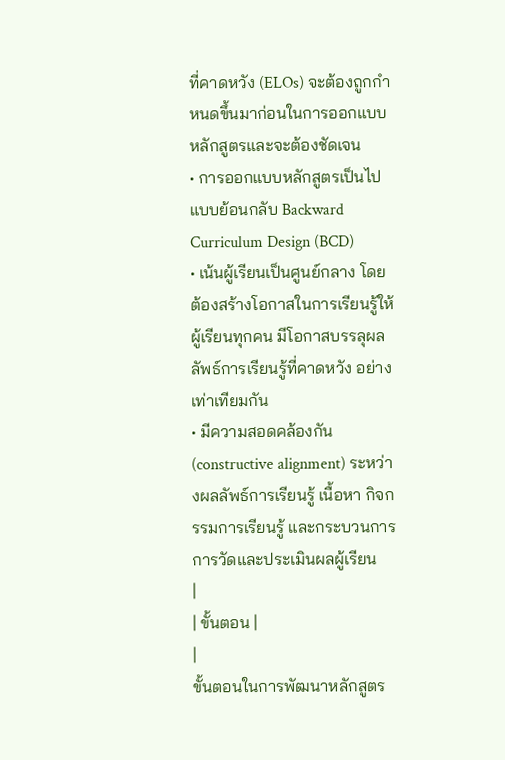ที่คาดหวัง (ELOs) จะต้องถูกกำหนดขึ้นมาก่อนในการออกแบบหลักสูตรและจะต้องชัดเจน
• การออกแบบหลักสูตรเป็นไปแบบย้อนกลับ Backward Curriculum Design (BCD)
• เน้นผู้เรียนเป็นศูนย์กลาง โดยต้องสร้างโอกาสในการเรียนรู้ให้ผู้เรียนทุกคน มีโอกาสบรรลุผลลัพธ์การเรียนรู้ที่คาดหวัง อย่างเท่าเทียมกัน
• มีความสอดคล้องกัน (constructive alignment) ระหว่างผลลัพธ์การเรียนรู้ เนื้อหา กิจกรรมการเรียนรู้ และกระบวนการการวัดและประเมินผลผู้เรียน
|
| ขั้นตอน |
|
ขั้นตอนในการพัฒนาหลักสูตร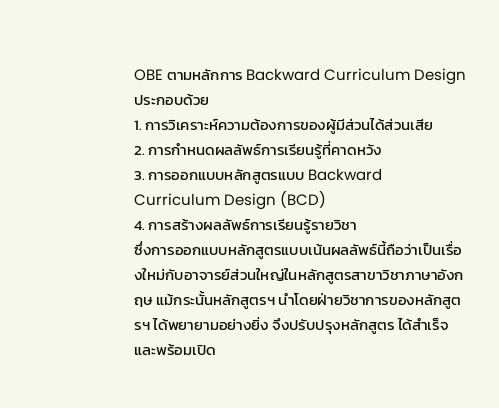OBE ตามหลักการ Backward Curriculum Design ประกอบด้วย
1. การวิเคราะห์ความต้องการของผู้มีส่วนได้ส่วนเสีย
2. การกำหนดผลลัพธ์การเรียนรู้ที่คาดหวัง
3. การออกแบบหลักสูตรแบบ Backward Curriculum Design (BCD)
4. การสร้างผลลัพธ์การเรียนรู้รายวิชา
ซึ่งการออกแบบหลักสูตรแบบเน้นผลลัพธ์นี้ถือว่าเป็นเรื่องใหม่กับอาจารย์ส่วนใหญ่ในหลักสูตรสาขาวิชาภาษาอังกฤษ แม้กระนั้นหลักสูตรฯ นำโดยฝ่ายวิชาการของหลักสูตรฯ ได้พยายามอย่างยิ่ง จึงปรับปรุงหลักสูตร ได้สำเร็จและพร้อมเปิด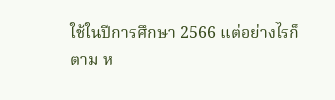ใช้ในปีการศึกษา 2566 แต่อย่างไรก็ตาม ห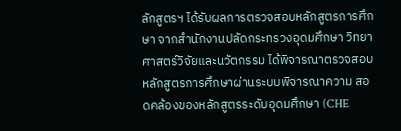ลักสูตรฯ ได้รับผลการตรวจสอบหลักสูตรการศึกษา จากสำนักงานปลัดกระทรวงอุดมศึกษา วิทยาศาสตร์วิจัยและนวัตกรรม ได้พิจารณาตรวจสอบหลักสูตรการศึกษาผ่านระบบพิจารณาความ สอดคล้องของหลักสูตรระดับอุดมศึกษา (CHE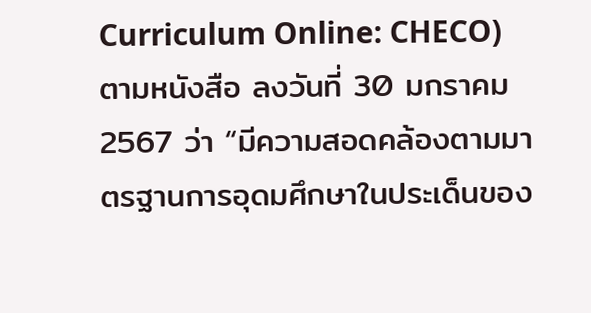Curriculum Online: CHECO) ตามหนังสือ ลงวันที่ 30 มกราคม 2567 ว่า “มีความสอดคล้องตามมาตรฐานการอุดมศึกษาในประเด็นของ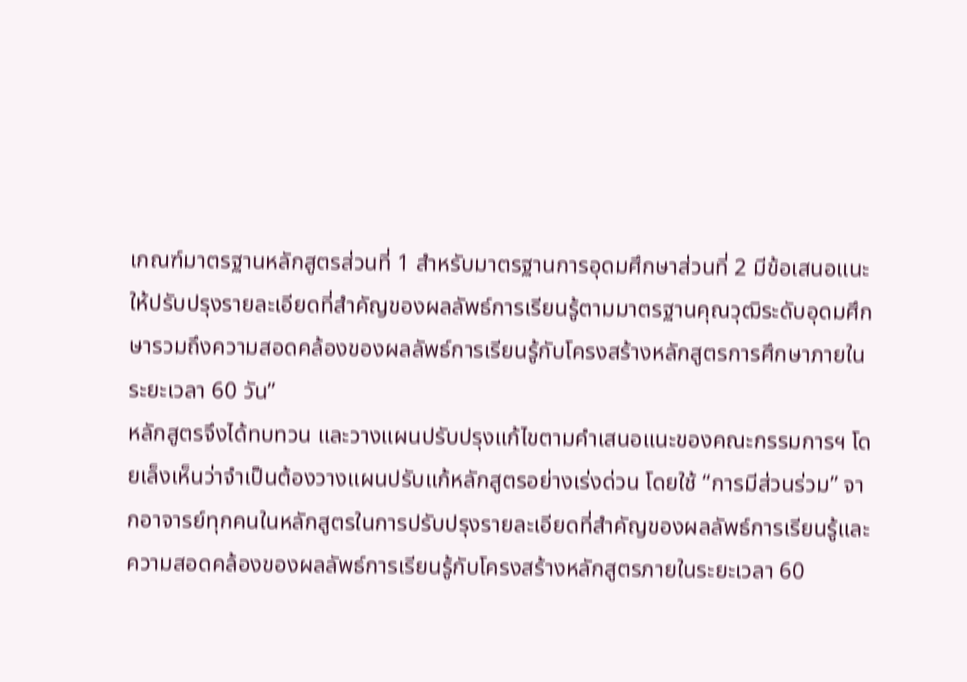เกณฑ์มาตรฐานหลักสูตรส่วนที่ 1 สำหรับมาตรฐานการอุดมศึกษาส่วนที่ 2 มีข้อเสนอแนะให้ปรับปรุงรายละเอียดที่สำคัญของผลลัพธ์การเรียนรู้ตามมาตรฐานคุณวุฒิระดับอุดมศึกษารวมถึงความสอดคล้องของผลลัพธ์การเรียนรู้กับโครงสร้างหลักสูตรการศึกษาภายในระยะเวลา 60 วัน”
หลักสูตรจึงได้ทบทวน และวางแผนปรับปรุงแก้ไขตามคำเสนอแนะของคณะกรรมการฯ โดยเล็งเห็นว่าจำเป็นต้องวางแผนปรับแก้หลักสูตรอย่างเร่งด่วน โดยใช้ “การมีส่วนร่วม” จากอาจารย์ทุกคนในหลักสูตรในการปรับปรุงรายละเอียดที่สำคัญของผลลัพธ์การเรียนรู้และความสอดคล้องของผลลัพธ์การเรียนรู้กับโครงสร้างหลักสูตรภายในระยะเวลา 60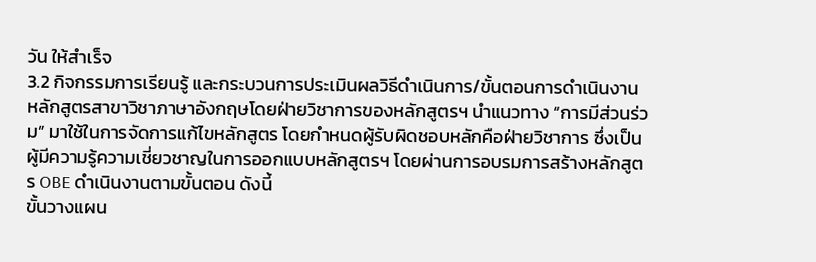วัน ให้สำเร็จ
3.2 กิจกรรมการเรียนรู้ และกระบวนการประเมินผลวิธีดำเนินการ/ขั้นตอนการดำเนินงาน
หลักสูตรสาขาวิชาภาษาอังกฤษโดยฝ่ายวิชาการของหลักสูตรฯ นำแนวทาง “การมีส่วนร่วม” มาใช้ในการจัดการแก้ไขหลักสูตร โดยกำหนดผู้รับผิดชอบหลักคือฝ่ายวิชาการ ซึ่งเป็นผู้มีความรู้ความเชี่ยวชาญในการออกแบบหลักสูตรฯ โดยผ่านการอบรมการสร้างหลักสูตร OBE ดำเนินงานตามขั้นตอน ดังนี้
ขั้นวางแผน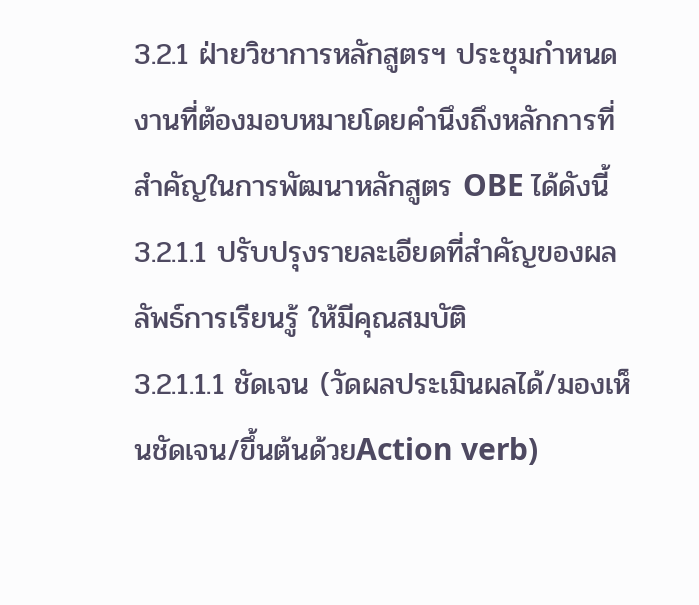3.2.1 ฝ่ายวิชาการหลักสูตรฯ ประชุมกำหนดงานที่ต้องมอบหมายโดยคำนึงถึงหลักการที่สำคัญในการพัฒนาหลักสูตร OBE ได้ดังนี้
3.2.1.1 ปรับปรุงรายละเอียดที่สำคัญของผลลัพธ์การเรียนรู้ ให้มีคุณสมบัติ
3.2.1.1.1 ชัดเจน (วัดผลประเมินผลได้/มองเห็นชัดเจน/ขึ้นต้นด้วยAction verb)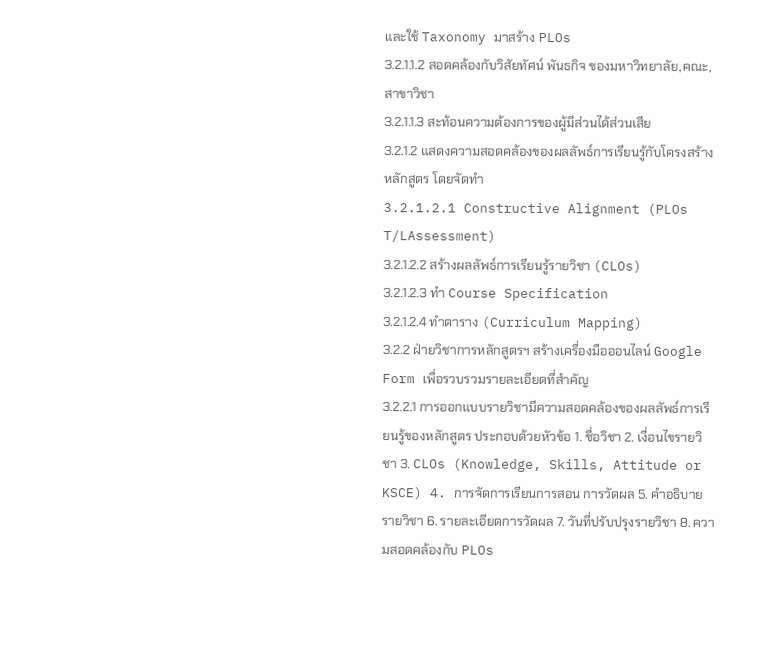และใช้ Taxonomy มาสร้าง PLOs
3.2.1.1.2 สอดคล้องกับวิสัยทัศน์ พันธกิจ ของมหาวิทยาลัย,คณะ,สาขาวิชา
3.2.1.1.3 สะท้อนความต้องการของผู้มีส่วนได้ส่วนเสีย
3.2.1.2 แสดงความสอดคล้องของผลลัพธ์การเรียนรู้กับโครงสร้างหลักสูตร โดยจัดทำ
3.2.1.2.1 Constructive Alignment (PLOs T/LAssessment)
3.2.1.2.2 สร้างผลลัพธ์การเรียนรู้รายวิชา (CLOs)
3.2.1.2.3 ทำ Course Specification
3.2.1.2.4 ทำตาราง (Curriculum Mapping)
3.2.2 ฝ่ายวิชาการหลักสูตรฯ สร้างเครื่องมือออนไลน์ Google Form เพื่อรวบรวมรายละเอียดที่สำคัญ
3.2.2.1 การออกแบบรายวิชามีความสอดคล้องของผลลัพธ์การเรียนรู้ของหลักสูตร ประกอบด้วยหัวข้อ 1. ชื่อวิชา 2. เงื่อนไขรายวิชา 3. CLOs (Knowledge, Skills, Attitude or KSCE) 4. การจัดการเรียนการสอน การวัดผล 5. คำอธิบายรายวิชา 6. รายละเอียดการวัดผล 7. วันที่ปรับปรุงรายวิชา 8. ความสอดคล้องกับ PLOs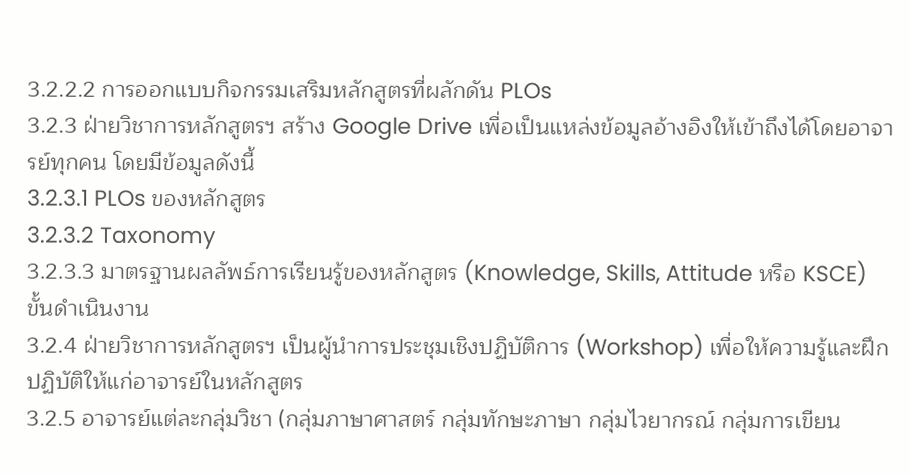3.2.2.2 การออกแบบกิจกรรมเสริมหลักสูตรที่ผลักดัน PLOs
3.2.3 ฝ่ายวิชาการหลักสูตรฯ สร้าง Google Drive เพื่อเป็นแหล่งข้อมูลอ้างอิงให้เข้าถึงได้โดยอาจารย์ทุกคน โดยมีข้อมูลดังนี้
3.2.3.1 PLOs ของหลักสูตร
3.2.3.2 Taxonomy
3.2.3.3 มาตรฐานผลลัพธ์การเรียนรู้ของหลักสูตร (Knowledge, Skills, Attitude หรือ KSCE)
ขั้นดำเนินงาน
3.2.4 ฝ่ายวิชาการหลักสูตรฯ เป็นผู้นำการประชุมเชิงปฏิบัติการ (Workshop) เพื่อให้ความรู้และฝึกปฏิบัติให้แก่อาจารย์ในหลักสูตร
3.2.5 อาจารย์แต่ละกลุ่มวิชา (กลุ่มภาษาศาสตร์ กลุ่มทักษะภาษา กลุ่มไวยากรณ์ กลุ่มการเขียน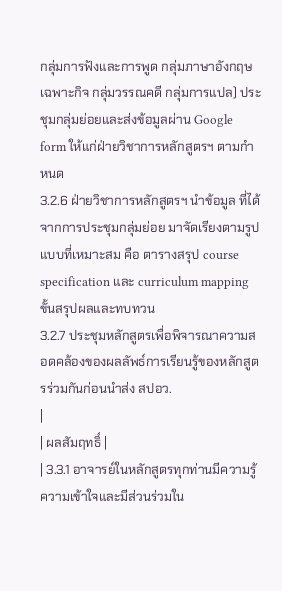กลุ่มการฟังและการพูด กลุ่มภาษาอังกฤษเฉพาะกิจ กลุ่มวรรณคดี กลุ่มการแปล) ประชุมกลุ่มย่อยและส่งข้อมูลผ่าน Google form ให้แก่ฝ่ายวิชาการหลักสูตรฯ ตามกำหนด
3.2.6 ฝ่ายวิชาการหลักสูตรฯ นำข้อมูล ที่ได้จากการประชุมกลุ่มย่อย มาจัดเรียงตามรูปแบบที่เหมาะสม คือ ตารางสรุป course specification และ curriculum mapping
ขั้นสรุปผลและทบทวน
3.2.7 ประชุมหลักสูตรเพื่อพิจารณาความสอดคล้องของผลลัพธ์การเรียนรู้ของหลักสูตรร่วมกันก่อนนำส่ง สปอว.
|
| ผลสัมฤทธิ์ |
| 3.3.1 อาจารย์ในหลักสูตรทุกท่านมีความรู้ความเข้าใจและมีส่วนร่วมใน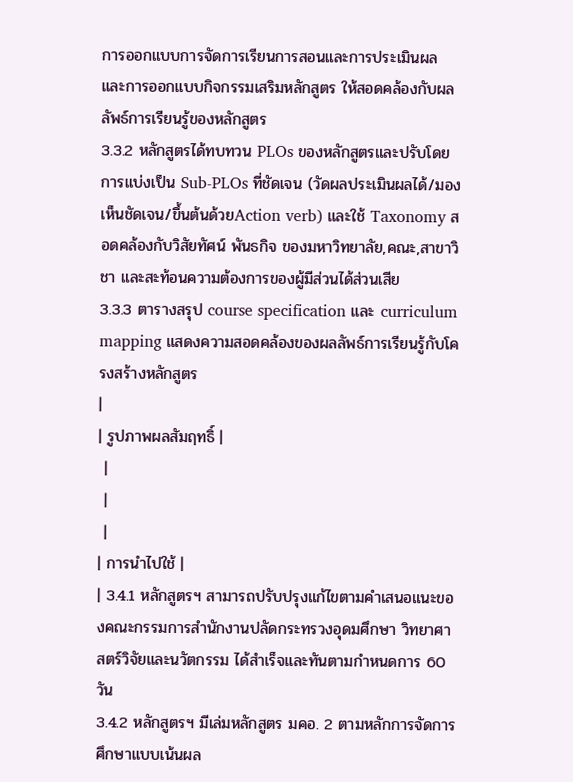การออกแบบการจัดการเรียนการสอนและการประเมินผล และการออกแบบกิจกรรมเสริมหลักสูตร ให้สอดคล้องกับผลลัพธ์การเรียนรู้ของหลักสูตร
3.3.2 หลักสูตรได้ทบทวน PLOs ของหลักสูตรและปรับโดยการแบ่งเป็น Sub-PLOs ที่ชัดเจน (วัดผลประเมินผลได้/มองเห็นชัดเจน/ขึ้นต้นด้วยAction verb) และใช้ Taxonomy สอดคล้องกับวิสัยทัศน์ พันธกิจ ของมหาวิทยาลัย,คณะ,สาขาวิชา และสะท้อนความต้องการของผู้มีส่วนได้ส่วนเสีย
3.3.3 ตารางสรุป course specification และ curriculum mapping แสดงความสอดคล้องของผลลัพธ์การเรียนรู้กับโครงสร้างหลักสูตร
|
| รูปภาพผลสัมฤทธิ์ |
 |
 |
 |
| การนำไปใช้ |
| 3.4.1 หลักสูตรฯ สามารถปรับปรุงแก้ไขตามคำเสนอแนะของคณะกรรมการสำนักงานปลัดกระทรวงอุดมศึกษา วิทยาศาสตร์วิจัยและนวัตกรรม ได้สำเร็จและทันตามกำหนดการ 60 วัน
3.4.2 หลักสูตรฯ มีเล่มหลักสูตร มคอ. 2 ตามหลักการจัดการศึกษาแบบเน้นผล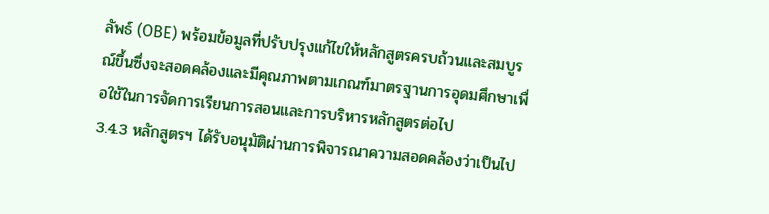ลัพธ์ (OBE) พร้อมข้อมูลที่ปรับปรุงแก้ไขให้หลักสูตรครบถ้วนและสมบูรณ์ขึ้นซึ่งจะสอดคล้องและมีคุณภาพตามเกณฑ์มาตรฐานการอุดมศึกษาเพื่อใช้ในการจัดการเรียนการสอนและการบริหารหลักสูตรต่อไป
3.4.3 หลักสูตรฯ ได้รับอนุมัติผ่านการพิจารณาความสอดคล้องว่าเป็นไป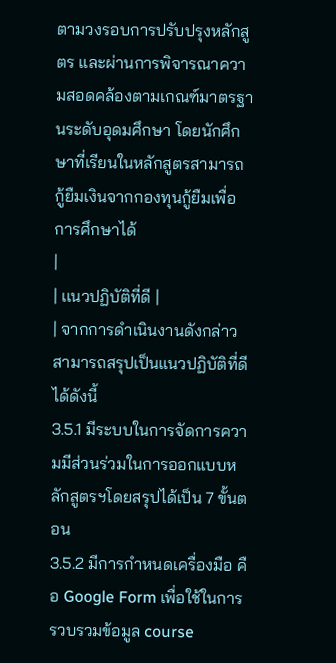ตามวงรอบการปรับปรุงหลักสูตร และผ่านการพิจารณาความสอดคล้องตามเกณฑ์มาตรฐานระดับอุดมศึกษา โดยนักศึกษาที่เรียนในหลักสูตรสามารถกู้ยืมเงินจากกองทุนกู้ยืมเพื่อการศึกษาได้
|
| เเนวปฏิบัติที่ดี |
| จากการดำเนินงานดังกล่าว สามารถสรุปเป็นแนวปฏิบัติที่ดีได้ดังนี้
3.5.1 มีระบบในการจัดการความมีส่วนร่วมในการออกแบบหลักสูตรฯโดยสรุปได้เป็น 7 ขั้นตอน
3.5.2 มีการกำหนดเครื่องมือ คือ Google Form เพื่อใช้ในการรวบรวมข้อมูล course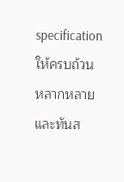specification ให้ครบถ้วน หลากหลาย และทันส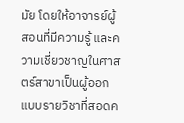มัย โดยให้อาจารย์ผู้สอนที่มีความรู้ และความเชี่ยวชาญในศาสตร์สาขาเป็นผู้ออกแบบรายวิชาที่สอดค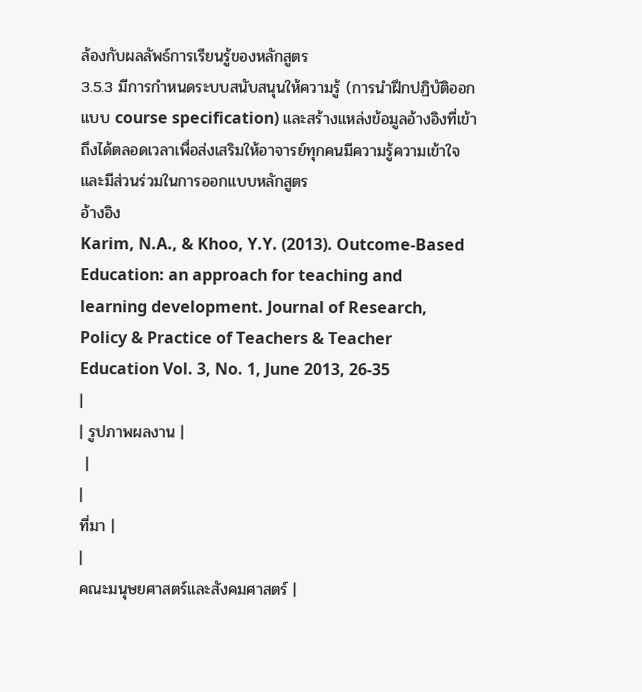ล้องกับผลลัพธ์การเรียนรู้ของหลักสูตร
3.5.3 มีการกำหนดระบบสนับสนุนให้ความรู้ (การนำฝึกปฏิบัติออกแบบ course specification) และสร้างแหล่งข้อมูลอ้างอิงที่เข้าถึงได้ตลอดเวลาเพื่อส่งเสริมให้อาจารย์ทุกคนมีความรู้ความเข้าใจและมีส่วนร่วมในการออกแบบหลักสูตร
อ้างอิง
Karim, N.A., & Khoo, Y.Y. (2013). Outcome-Based Education: an approach for teaching and learning development. Journal of Research, Policy & Practice of Teachers & Teacher Education Vol. 3, No. 1, June 2013, 26-35
|
| รูปภาพผลงาน |
 |
|
ที่มา |
|
คณะมนุษยศาสตร์และสังคมศาสตร์ |